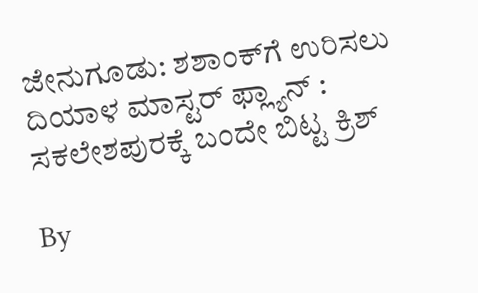ಜೇನುಗೂಡು: ಶಶಾಂಕ್‌ಗೆ ಉರಿಸಲು ದಿಯಾಳ ಮಾಸ್ಟರ್ ಫ್ಲ್ಯಾನ್ : ಸಕಲೇಶಪುರಕ್ಕೆ ಬಂದೇ ಬಿಟ್ಟ ಕ್ರಿಶ್

By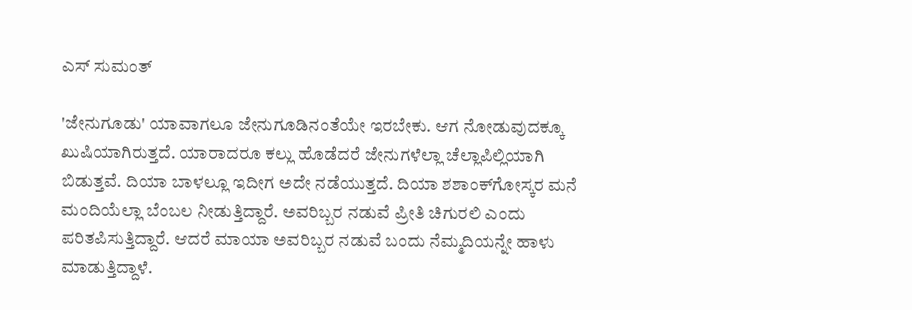ಎಸ್ ಸುಮಂತ್

'ಜೇನುಗೂಡು' ಯಾವಾಗಲೂ ಜೇನುಗೂಡಿನಂತೆಯೇ ಇರಬೇಕು. ಆಗ ನೋಡುವುದಕ್ಕೂ ಖುಷಿಯಾಗಿರುತ್ತದೆ. ಯಾರಾದರೂ ಕಲ್ಲು ಹೊಡೆದರೆ ಜೇನುಗಳೆಲ್ಲಾ ಚೆಲ್ಲಾಪಿಲ್ಲಿಯಾಗಿ ಬಿಡುತ್ತವೆ. ದಿಯಾ ಬಾಳಲ್ಲೂ ಇದೀಗ ಅದೇ ನಡೆಯುತ್ತದೆ. ದಿಯಾ ಶಶಾಂಕ್‌ಗೋಸ್ಕರ ಮನೆ ಮಂದಿಯೆಲ್ಲಾ ಬೆಂಬಲ ನೀಡುತ್ತಿದ್ದಾರೆ. ಅವರಿಬ್ಬರ ನಡುವೆ ಪ್ರೀತಿ ಚಿಗುರಲಿ ಎಂದು ಪರಿತಪಿಸುತ್ತಿದ್ದಾರೆ. ಆದರೆ ಮಾಯಾ ಅವರಿಬ್ಬರ ನಡುವೆ ಬಂದು ನೆಮ್ಮದಿಯನ್ನೇ ಹಾಳು ಮಾಡುತ್ತಿದ್ದಾಳೆ.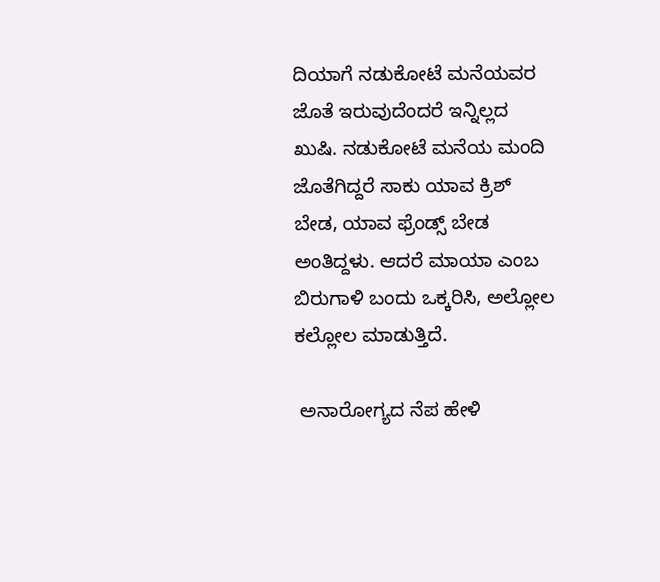ದಿಯಾಗೆ ನಡುಕೋಟೆ ಮನೆಯವರ ಜೊತೆ ಇರುವುದೆಂದರೆ ಇನ್ನಿಲ್ಲದ ಖುಷಿ. ನಡುಕೋಟೆ ಮನೆಯ ಮಂದಿ ಜೊತೆಗಿದ್ದರೆ ಸಾಕು ಯಾವ ಕ್ರಿಶ್ ಬೇಡ, ಯಾವ ಫ್ರೆಂಡ್ಸ್ ಬೇಡ ಅಂತಿದ್ದಳು. ಆದರೆ ಮಾಯಾ ಎಂಬ ಬಿರುಗಾಳಿ ಬಂದು ಒಕ್ಕರಿಸಿ, ಅಲ್ಲೋಲ ಕಲ್ಲೋಲ ಮಾಡುತ್ತಿದೆ.

 ಅನಾರೋಗ್ಯದ ನೆಪ ಹೇಳಿ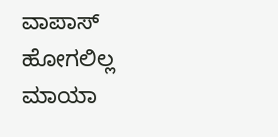ವಾಪಾಸ್ ಹೋಗಲಿಲ್ಲ ಮಾಯಾ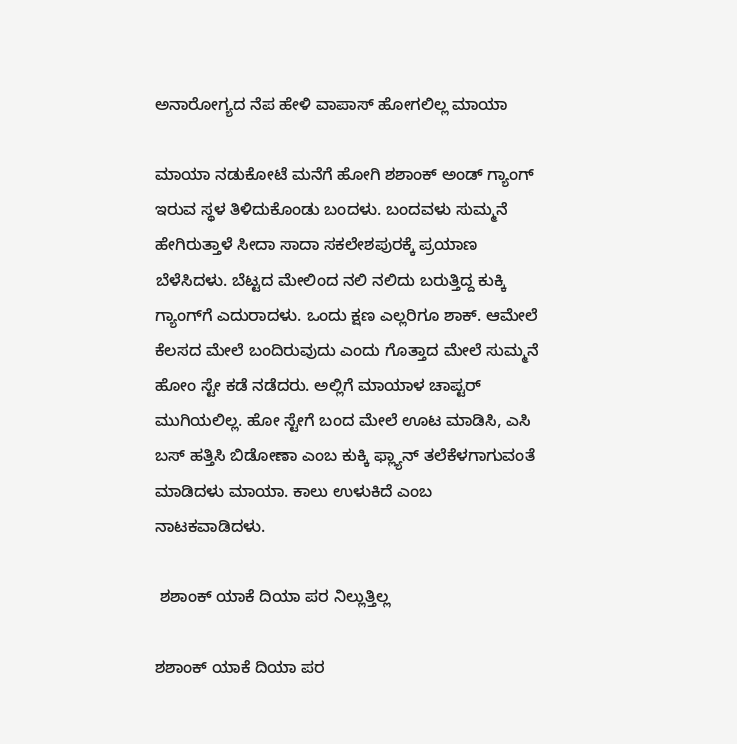ಅನಾರೋಗ್ಯದ ನೆಪ ಹೇಳಿ ವಾಪಾಸ್ ಹೋಗಲಿಲ್ಲ ಮಾಯಾ

ಮಾಯಾ ನಡುಕೋಟೆ ಮನೆಗೆ ಹೋಗಿ ಶಶಾಂಕ್ ಅಂಡ್ ಗ್ಯಾಂಗ್ ಇರುವ ಸ್ಥಳ ತಿಳಿದುಕೊಂಡು ಬಂದಳು. ಬಂದವಳು ಸುಮ್ಮನೆ ಹೇಗಿರುತ್ತಾಳೆ ಸೀದಾ ಸಾದಾ ಸಕಲೇಶಪುರಕ್ಕೆ ಪ್ರಯಾಣ ಬೆಳೆಸಿದಳು. ಬೆಟ್ಟದ ಮೇಲಿಂದ ನಲಿ ನಲಿದು ಬರುತ್ತಿದ್ದ ಕುಕ್ಕಿ ಗ್ಯಾಂಗ್‌ಗೆ ಎದುರಾದಳು. ಒಂದು ಕ್ಷಣ ಎಲ್ಲರಿಗೂ ಶಾಕ್. ಆಮೇಲೆ ಕೆಲಸದ ಮೇಲೆ ಬಂದಿರುವುದು ಎಂದು ಗೊತ್ತಾದ ಮೇಲೆ ಸುಮ್ಮನೆ ಹೋಂ ಸ್ಟೇ ಕಡೆ ನಡೆದರು. ಅಲ್ಲಿಗೆ ಮಾಯಾಳ ಚಾಪ್ಟರ್ ಮುಗಿಯಲಿಲ್ಲ. ಹೋ ಸ್ಟೇಗೆ ಬಂದ ಮೇಲೆ ಊಟ ಮಾಡಿಸಿ, ಎಸಿ ಬಸ್ ಹತ್ತಿಸಿ ಬಿಡೋಣಾ ಎಂಬ ಕುಕ್ಕಿ ಫ್ಲ್ಯಾನ್ ತಲೆಕೆಳಗಾಗುವಂತೆ ಮಾಡಿದಳು ಮಾಯಾ. ಕಾಲು ಉಳುಕಿದೆ ಎಂಬ ನಾಟಕವಾಡಿದಳು.

 ಶಶಾಂಕ್ ಯಾಕೆ ದಿಯಾ ಪರ ನಿಲ್ಲುತ್ತಿಲ್ಲ

ಶಶಾಂಕ್ ಯಾಕೆ ದಿಯಾ ಪರ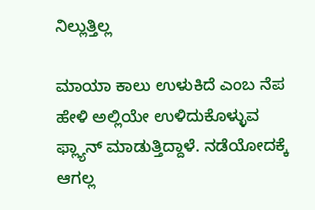ನಿಲ್ಲುತ್ತಿಲ್ಲ

ಮಾಯಾ ಕಾಲು ಉಳುಕಿದೆ ಎಂಬ ನೆಪ ಹೇಳಿ ಅಲ್ಲಿಯೇ ಉಳಿದುಕೊಳ್ಳುವ ಫ್ಲ್ಯಾನ್ ಮಾಡುತ್ತಿದ್ದಾಳೆ. ನಡೆಯೋದಕ್ಕೆ ಆಗಲ್ಲ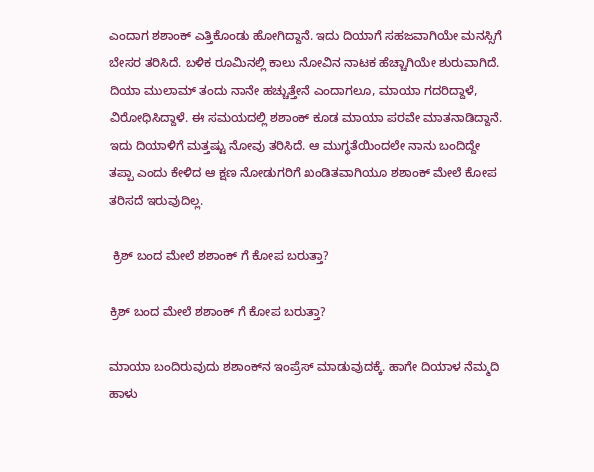ಎಂದಾಗ ಶಶಾಂಕ್ ಎತ್ತಿಕೊಂಡು ಹೋಗಿದ್ದಾನೆ. ಇದು ದಿಯಾಗೆ ಸಹಜವಾಗಿಯೇ ಮನಸ್ಸಿಗೆ ಬೇಸರ ತರಿಸಿದೆ. ಬಳಿಕ ರೂಮಿನಲ್ಲಿ ಕಾಲು ನೋವಿನ ನಾಟಕ ಹೆಚ್ಚಾಗಿಯೇ ಶುರುವಾಗಿದೆ. ದಿಯಾ ಮುಲಾಮ್ ತಂದು ನಾನೇ ಹಚ್ಚುತ್ತೇನೆ ಎಂದಾಗಲೂ, ಮಾಯಾ ಗದರಿದ್ದಾಳೆ, ವಿರೋಧಿಸಿದ್ದಾಳೆ. ಈ ಸಮಯದಲ್ಲಿ ಶಶಾಂಕ್ ಕೂಡ ಮಾಯಾ ಪರವೇ ಮಾತನಾಡಿದ್ದಾನೆ. ಇದು ದಿಯಾಳಿಗೆ ಮತ್ತಷ್ಟು ನೋವು ತರಿಸಿದೆ. ಆ ಮುಗ್ಧತೆಯಿಂದಲೇ ನಾನು ಬಂದಿದ್ದೇ ತಪ್ಪಾ ಎಂದು ಕೇಳಿದ ಆ ಕ್ಷಣ ನೋಡುಗರಿಗೆ ಖಂಡಿತವಾಗಿಯೂ ಶಶಾಂಕ್ ಮೇಲೆ ಕೋಪ ತರಿಸದೆ ಇರುವುದಿಲ್ಲ.

 ಕ್ರಿಶ್ ಬಂದ ಮೇಲೆ ಶಶಾಂಕ್ ಗೆ ಕೋಪ ಬರುತ್ತಾ?

ಕ್ರಿಶ್ ಬಂದ ಮೇಲೆ ಶಶಾಂಕ್ ಗೆ ಕೋಪ ಬರುತ್ತಾ?

ಮಾಯಾ ಬಂದಿರುವುದು ಶಶಾಂಕ್‌ನ ಇಂಪ್ರೆಸ್ ಮಾಡುವುದಕ್ಕೆ. ಹಾಗೇ ದಿಯಾಳ ನೆಮ್ಮದಿ ಹಾಳು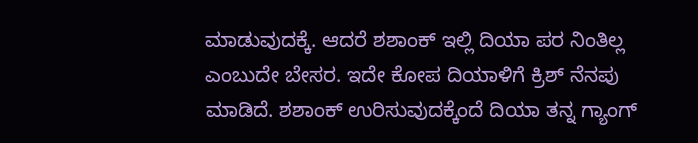ಮಾಡುವುದಕ್ಕೆ. ಆದರೆ ಶಶಾಂಕ್ ಇಲ್ಲಿ ದಿಯಾ ಪರ ನಿಂತಿಲ್ಲ ಎಂಬುದೇ ಬೇಸರ. ಇದೇ ಕೋಪ ದಿಯಾಳಿಗೆ ಕ್ರಿಶ್ ನೆನಪು ಮಾಡಿದೆ. ಶಶಾಂಕ್ ಉರಿಸುವುದಕ್ಕೆಂದೆ ದಿಯಾ ತನ್ನ ಗ್ಯಾಂಗ್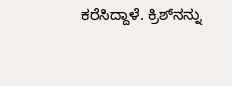ಕರೆಸಿದ್ದಾಳೆ. ಕ್ರಿಶ್‌ನನ್ನು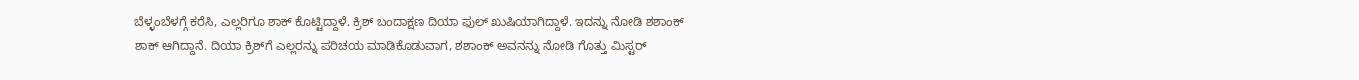ಬೆಳ್ಳಂಬೆಳಗ್ಗೆ ಕರೆಸಿ, ಎಲ್ಲರಿಗೂ ಶಾಕ್ ಕೊಟ್ಟಿದ್ದಾಳೆ. ಕ್ರಿಶ್ ಬಂದಾಕ್ಷಣ ದಿಯಾ ಫುಲ್ ಖುಷಿಯಾಗಿದ್ದಾಳೆ. ಇದನ್ನು ನೋಡಿ ಶಶಾಂಕ್ ಶಾಕ್ ಆಗಿದ್ದಾನೆ. ದಿಯಾ ಕ್ರಿಶ್‌ಗೆ ಎಲ್ಲರನ್ನು ಪರಿಚಯ ಮಾಡಿಕೊಡುವಾಗ, ಶಶಾಂಕ್ ಅವನನ್ನು ನೋಡಿ ಗೊತ್ತು ಮಿಸ್ಟರ್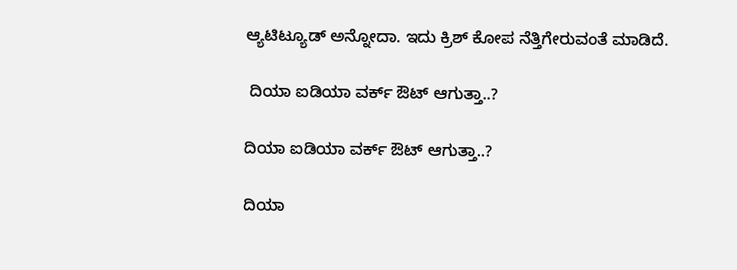ಆ್ಯಟಿಟ್ಯೂಡ್ ಅನ್ನೋದಾ. ಇದು ಕ್ರಿಶ್‌ ಕೋಪ ನೆತ್ತಿಗೇರುವಂತೆ ಮಾಡಿದೆ.

 ದಿಯಾ ಐಡಿಯಾ ವರ್ಕ್ ಔಟ್ ಆಗುತ್ತಾ..?

ದಿಯಾ ಐಡಿಯಾ ವರ್ಕ್ ಔಟ್ ಆಗುತ್ತಾ..?

ದಿಯಾ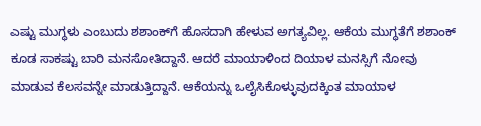ಎಷ್ಟು ಮುಗ್ಧಳು ಎಂಬುದು ಶಶಾಂಕ್‌ಗೆ ಹೊಸದಾಗಿ ಹೇಳುವ ಅಗತ್ಯವಿಲ್ಲ. ಆಕೆಯ ಮುಗ್ಧತೆಗೆ ಶಶಾಂಕ್ ಕೂಡ ಸಾಕಷ್ಟು ಬಾರಿ ಮನಸೋತಿದ್ದಾನೆ. ಆದರೆ ಮಾಯಾಳಿಂದ ದಿಯಾಳ ಮನಸ್ಸಿಗೆ ನೋವು ಮಾಡುವ ಕೆಲಸವನ್ನೇ ಮಾಡುತ್ತಿದ್ದಾನೆ. ಆಕೆಯನ್ನು ಒಲೈಸಿಕೊಳ್ಳುವುದಕ್ಕಿಂತ ಮಾಯಾಳ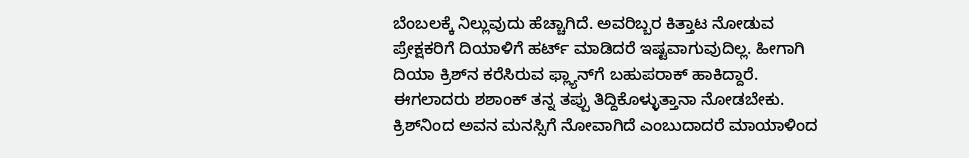ಬೆಂಬಲಕ್ಕೆ ನಿಲ್ಲುವುದು ಹೆಚ್ಚಾಗಿದೆ. ಅವರಿಬ್ಬರ ಕಿತ್ತಾಟ ನೋಡುವ ಪ್ರೇಕ್ಷಕರಿಗೆ ದಿಯಾಳಿಗೆ ಹರ್ಟ್ ಮಾಡಿದರೆ ಇಷ್ಟವಾಗುವುದಿಲ್ಲ. ಹೀಗಾಗಿ ದಿಯಾ ಕ್ರಿಶ್‌ನ ಕರೆಸಿರುವ ಫ್ಲ್ಯಾನ್‌ಗೆ ಬಹುಪರಾಕ್ ಹಾಕಿದ್ದಾರೆ. ಈಗಲಾದರು ಶಶಾಂಕ್ ತನ್ನ ತಪ್ಪು ತಿದ್ದಿಕೊಳ್ಳುತ್ತಾನಾ ನೋಡಬೇಕು. ಕ್ರಿಶ್‌ನಿಂದ ಅವನ ಮನಸ್ಸಿಗೆ ನೋವಾಗಿದೆ ಎಂಬುದಾದರೆ ಮಾಯಾಳಿಂದ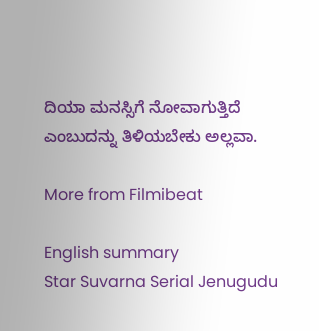ದಿಯಾ ಮನಸ್ಸಿಗೆ ನೋವಾಗುತ್ತಿದೆ ಎಂಬುದನ್ನು ತಿಳಿಯಬೇಕು ಅಲ್ಲವಾ.

More from Filmibeat

English summary
Star Suvarna Serial Jenugudu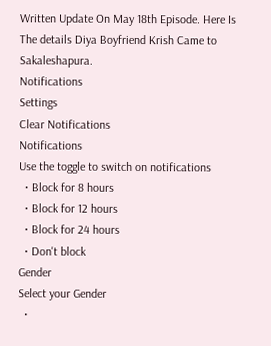Written Update On May 18th Episode. Here Is The details Diya Boyfriend Krish Came to Sakaleshapura.
Notifications
Settings
Clear Notifications
Notifications
Use the toggle to switch on notifications
  • Block for 8 hours
  • Block for 12 hours
  • Block for 24 hours
  • Don't block
Gender
Select your Gender
  •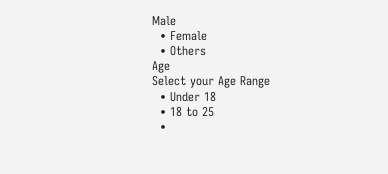Male
  • Female
  • Others
Age
Select your Age Range
  • Under 18
  • 18 to 25
  •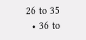26 to 35
  • 36 to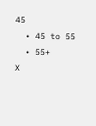45
  • 45 to 55
  • 55+
X